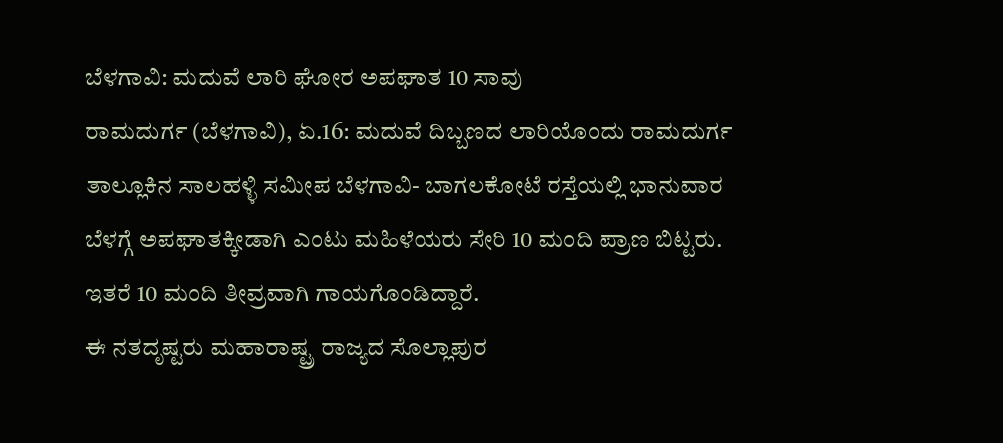ಬೆಳಗಾವಿ: ಮದುವೆ ಲಾರಿ ಘೋರ ಅಪಘಾತ 10 ಸಾವು
ರಾಮದುರ್ಗ (ಬೆಳಗಾವಿ), ಏ.16: ಮದುವೆ ದಿಬ್ಬಣದ ಲಾರಿಯೊಂದು ರಾಮದುರ್ಗ ತಾಲ್ಲೂಕಿನ ಸಾಲಹಳ್ಳಿ ಸಮೀಪ ಬೆಳಗಾವಿ- ಬಾಗಲಕೋಟೆ ರಸ್ತೆಯಲ್ಲಿ ಭಾನುವಾರ ಬೆಳಗ್ಗೆ ಅಪಘಾತಕ್ಕೀಡಾಗಿ ಎಂಟು ಮಹಿಳೆಯರು ಸೇರಿ 10 ಮಂದಿ ಪ್ರಾಣ ಬಿಟ್ಟರು. ಇತರೆ 10 ಮಂದಿ ತೀವ್ರವಾಗಿ ಗಾಯಗೊಂಡಿದ್ದಾರೆ.
ಈ ನತದೃಷ್ಟರು ಮಹಾರಾಷ್ಟ್ರ ರಾಜ್ಯದ ಸೊಲ್ಲಾಪುರ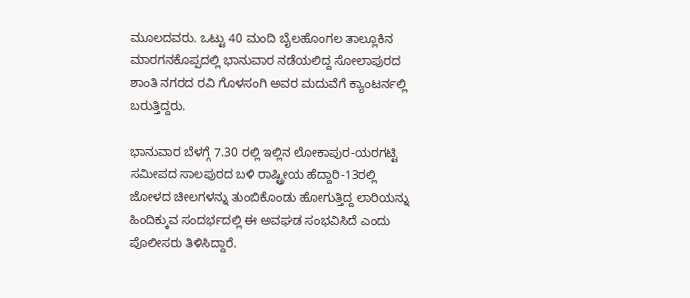ಮೂಲದವರು. ಒಟ್ಟು 40 ಮಂದಿ ಬೈಲಹೊಂಗಲ ತಾಲ್ಲೂಕಿನ ಮಾರಗನಕೊಪ್ಪದಲ್ಲಿ ಭಾನುವಾರ ನಡೆಯಲಿದ್ದ ಸೋಲಾಪುರದ ಶಾಂತಿ ನಗರದ ರವಿ ಗೊಳಸಂಗಿ ಅವರ ಮದುವೆಗೆ ಕ್ಯಾಂಟರ್ನಲ್ಲಿ ಬರುತ್ತಿದ್ದರು.

ಭಾನುವಾರ ಬೆಳಗ್ಗೆ 7.30 ರಲ್ಲಿ ಇಲ್ಲಿನ ಲೋಕಾಪುರ-ಯರಗಟ್ಟಿ ಸಮೀಪದ ಸಾಲಪುರದ ಬಳಿ ರಾಷ್ಟ್ರೀಯ ಹೆದ್ದಾರಿ-13ರಲ್ಲಿ ಜೋಳದ ಚೀಲಗಳನ್ನು ತುಂಬಿಕೊಂಡು ಹೋಗುತ್ತಿದ್ದ ಲಾರಿಯನ್ನು ಹಿಂದಿಕ್ಕುವ ಸಂದರ್ಭದಲ್ಲಿ ಈ ಅವಘಡ ಸಂಭವಿಸಿದೆ ಎಂದು ಪೊಲೀಸರು ತಿಳಿಸಿದ್ದಾರೆ.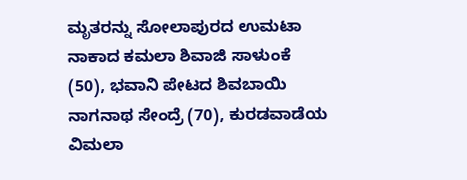ಮೃತರನ್ನು ಸೋಲಾಪುರದ ಉಮಟಾ ನಾಕಾದ ಕಮಲಾ ಶಿವಾಜಿ ಸಾಳುಂಕೆ (50), ಭವಾನಿ ಪೇಟದ ಶಿವಬಾಯಿ ನಾಗನಾಥ ಸೇಂದ್ರೆ (70), ಕುರಡವಾಡೆಯ ವಿಮಲಾ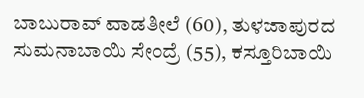ಬಾಬುರಾವ್ ವಾಡತೀಲೆ (60), ತುಳಜಾಪುರದ ಸುಮನಾಬಾಯಿ ಸೇಂದ್ರೆ (55), ಕಸ್ತೂರಿಬಾಯಿ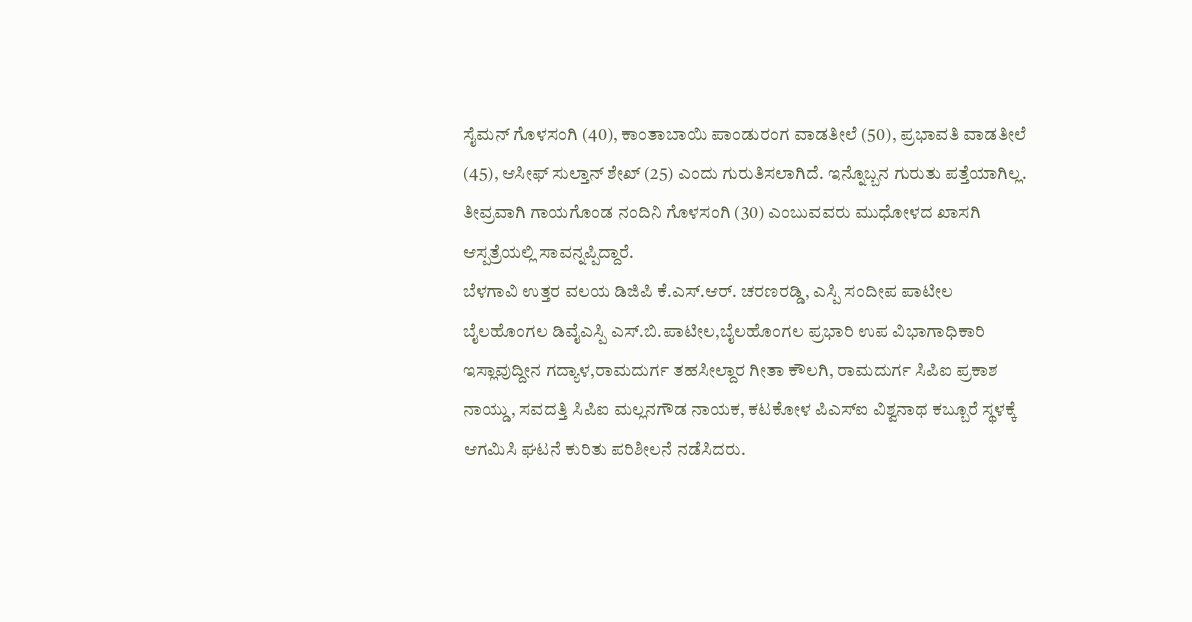ಸೈಮನ್ ಗೊಳಸಂಗಿ (40), ಕಾಂತಾಬಾಯಿ ಪಾಂಡುರಂಗ ವಾಡತೀಲೆ (50), ಪ್ರಭಾವತಿ ವಾಡತೀಲೆ (45), ಆಸೀಫ್ ಸುಲ್ತಾನ್ ಶೇಖ್ (25) ಎಂದು ಗುರುತಿಸಲಾಗಿದೆ. ಇನ್ನೊಬ್ಬನ ಗುರುತು ಪತ್ತೆಯಾಗಿಲ್ಲ. ತೀವ್ರವಾಗಿ ಗಾಯಗೊಂಡ ನಂದಿನಿ ಗೊಳಸಂಗಿ (30) ಎಂಬುವವರು ಮುಧೋಳದ ಖಾಸಗಿ ಆಸ್ಪತ್ರೆಯಲ್ಲಿ ಸಾವನ್ನಪ್ಪಿದ್ದಾರೆ.
ಬೆಳಗಾವಿ ಉತ್ತರ ವಲಯ ಡಿಜಿಪಿ ಕೆ.ಎಸ್.ಆರ್. ಚರಣರಡ್ಡಿ, ಎಸ್ಪಿ ಸಂದೀಪ ಪಾಟೀಲ ಬೈಲಹೊಂಗಲ ಡಿವೈಎಸ್ಪಿ ಎಸ್.ಬಿ.ಪಾಟೀಲ,ಬೈಲಹೊಂಗಲ ಪ್ರಭಾರಿ ಉಪ ವಿಭಾಗಾಧಿಕಾರಿ ಇಸ್ಲಾವುದ್ದೀನ ಗದ್ಯಾಳ,ರಾಮದುರ್ಗ ತಹಸೀಲ್ದಾರ ಗೀತಾ ಕೌಲಗಿ, ರಾಮದುರ್ಗ ಸಿಪಿಐ ಪ್ರಕಾಶ ನಾಯ್ಡು, ಸವದತ್ತಿ ಸಿಪಿಐ ಮಲ್ಲನಗೌಡ ನಾಯಕ, ಕಟಕೋಳ ಪಿಎಸ್ಐ ವಿಶ್ವನಾಥ ಕಬ್ಬೂರೆ ಸ್ಥಳಕ್ಕೆ ಆಗಮಿಸಿ ಘಟನೆ ಕುರಿತು ಪರಿಶೀಲನೆ ನಡೆಸಿದರು.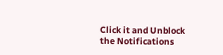Click it and Unblock the Notifications